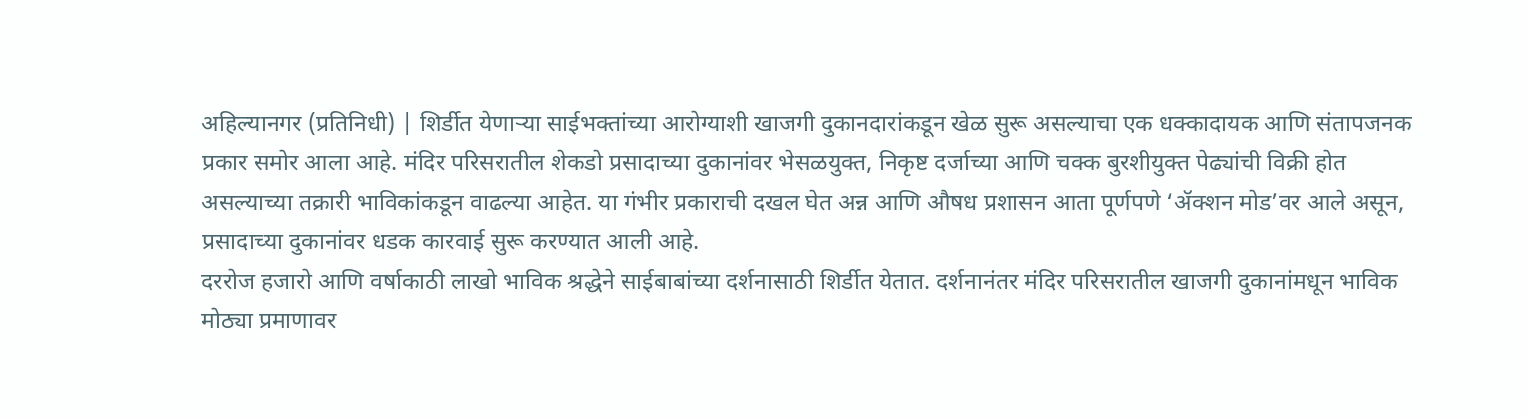अहिल्यानगर (प्रतिनिधी) | शिर्डीत येणाऱ्या साईभक्तांच्या आरोग्याशी खाजगी दुकानदारांकडून खेळ सुरू असल्याचा एक धक्कादायक आणि संतापजनक प्रकार समोर आला आहे. मंदिर परिसरातील शेकडो प्रसादाच्या दुकानांवर भेसळयुक्त, निकृष्ट दर्जाच्या आणि चक्क बुरशीयुक्त पेढ्यांची विक्री होत असल्याच्या तक्रारी भाविकांकडून वाढल्या आहेत. या गंभीर प्रकाराची दखल घेत अन्न आणि औषध प्रशासन आता पूर्णपणे ‘ॲक्शन मोड’वर आले असून, प्रसादाच्या दुकानांवर धडक कारवाई सुरू करण्यात आली आहे.
दररोज हजारो आणि वर्षाकाठी लाखो भाविक श्रद्धेने साईबाबांच्या दर्शनासाठी शिर्डीत येतात. दर्शनानंतर मंदिर परिसरातील खाजगी दुकानांमधून भाविक मोठ्या प्रमाणावर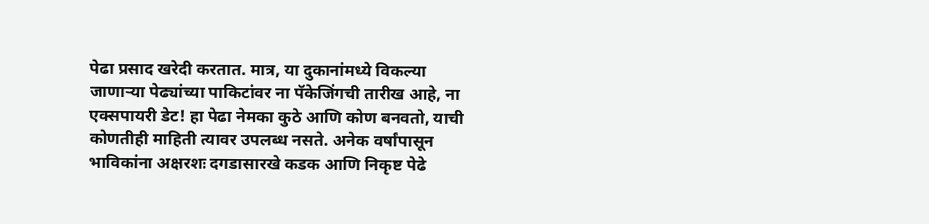पेढा प्रसाद खरेदी करतात. मात्र, या दुकानांमध्ये विकल्या जाणाऱ्या पेढ्यांच्या पाकिटांवर ना पॅकेजिंगची तारीख आहे, ना एक्सपायरी डेट! हा पेढा नेमका कुठे आणि कोण बनवतो, याची कोणतीही माहिती त्यावर उपलब्ध नसते. अनेक वर्षांपासून भाविकांना अक्षरशः दगडासारखे कडक आणि निकृष्ट पेढे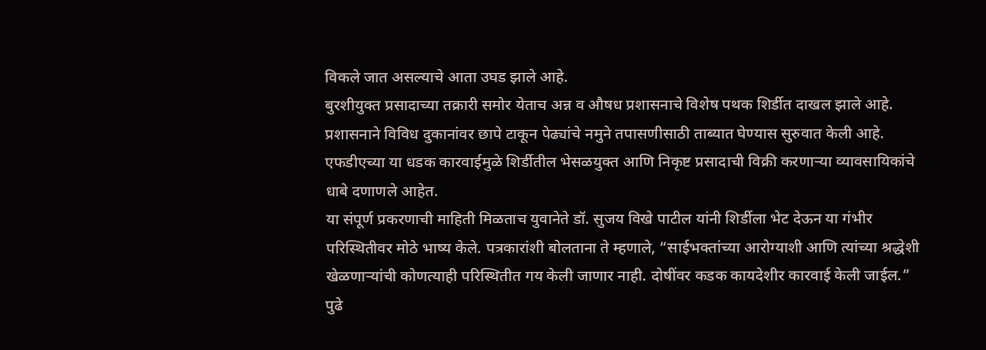विकले जात असल्याचे आता उघड झाले आहे.
बुरशीयुक्त प्रसादाच्या तक्रारी समोर येताच अन्न व औषध प्रशासनाचे विशेष पथक शिर्डीत दाखल झाले आहे. प्रशासनाने विविध दुकानांवर छापे टाकून पेढ्यांचे नमुने तपासणीसाठी ताब्यात घेण्यास सुरुवात केली आहे. एफडीएच्या या धडक कारवाईमुळे शिर्डीतील भेसळयुक्त आणि निकृष्ट प्रसादाची विक्री करणाऱ्या व्यावसायिकांचे धाबे दणाणले आहेत.
या संपूर्ण प्रकरणाची माहिती मिळताच युवानेते डॉ. सुजय विखे पाटील यांनी शिर्डीला भेट देऊन या गंभीर परिस्थितीवर मोठे भाष्य केले. पत्रकारांशी बोलताना ते म्हणाले, “साईभक्तांच्या आरोग्याशी आणि त्यांच्या श्रद्धेशी खेळणाऱ्यांची कोणत्याही परिस्थितीत गय केली जाणार नाही. दोषींवर कडक कायदेशीर कारवाई केली जाईल.”
पुढे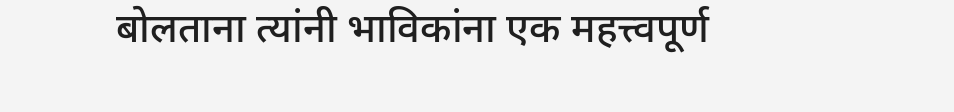बोलताना त्यांनी भाविकांना एक महत्त्वपूर्ण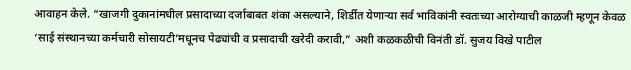आवाहन केले. “खाजगी दुकानांमधील प्रसादाच्या दर्जाबाबत शंका असल्याने, शिर्डीत येणाऱ्या सर्व भाविकांनी स्वतःच्या आरोग्याची काळजी म्हणून केवळ ‘साई संस्थानच्या कर्मचारी सोसायटी’मधूनच पेढ्यांची व प्रसादाची खरेदी करावी,” अशी कळकळीची विनंती डॉ. सुजय विखे पाटील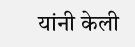यांनी केली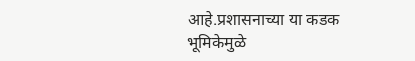आहे.प्रशासनाच्या या कडक भूमिकेमुळे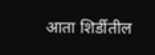आता शिर्डीतील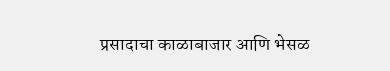प्रसादाचा काळाबाजार आणि भेसळ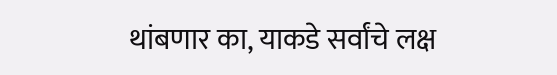थांबणार का, याकडे सर्वांचे लक्ष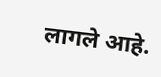लागले आहे.